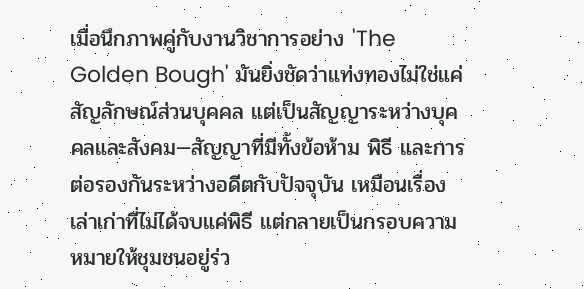เมื่อนึกภาพคู่กับงานวิชาการอย่าง 'The Golden Bough' มันยิ่งชัดว่าแท่งทองไม่ใช่แค่สัญลักษณ์ส่วนบุคคล แต่เป็นสัญญาระหว่างบุคคลและสังคม—สัญญาที่มีทั้งข้อห้าม พิธี และการต่อรองกันระหว่างอดีตกับปัจจุบัน เหมือนเรื่องเล่าเก่าที่ไม่ได้จบแค่พิธี แต่กลายเป็นกรอบความหมายให้ชุมชนอยู่ร่ว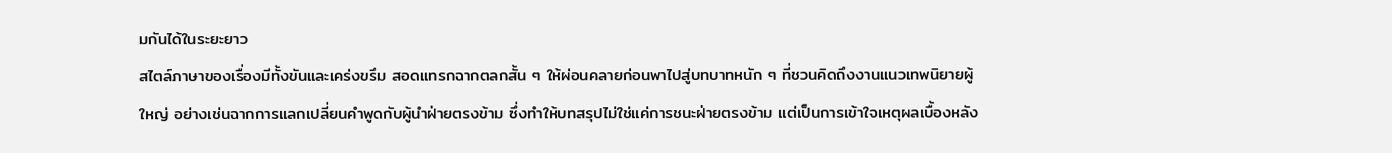มกันได้ในระยะยาว
สไตล์ภาษาของเรื่องมีทั้งขันและเคร่งขรึม สอดแทรกฉากตลกสั้น ๆ ให้ผ่อนคลายก่อนพาไปสู่บทบาทหนัก ๆ ที่ชวนคิดถึงงานแนวเทพนิยายผู้ใหญ่ อย่างเช่นฉากการแลกเปลี่ยนคำพูดกับผู้นำฝ่ายตรงข้าม ซึ่งทำให้บทสรุปไม่ใช่แค่การชนะฝ่ายตรงข้าม แต่เป็นการเข้าใจเหตุผลเบื้องหลัง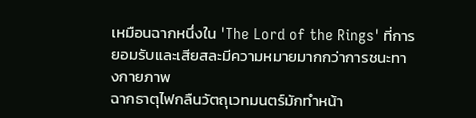เหมือนฉากหนึ่งใน 'The Lord of the Rings' ที่การยอมรับและเสียสละมีความหมายมากกว่าการชนะทางกายภาพ
ฉากธาตุไฟกลืนวัตถุเวทมนตร์มักทำหน้า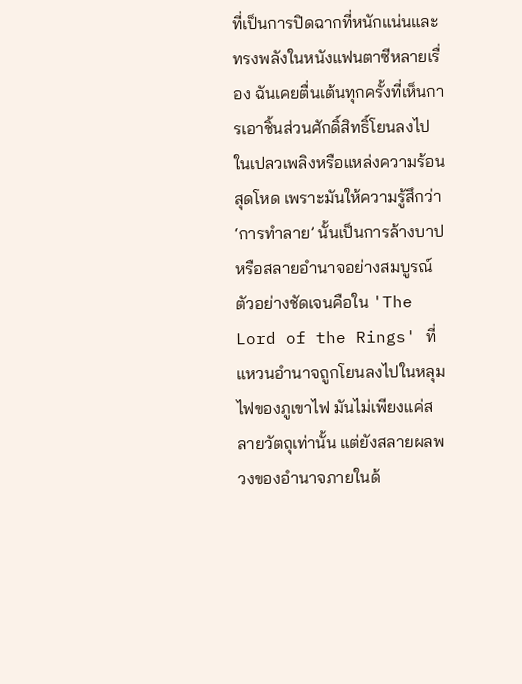ที่เป็นการปิดฉากที่หนักแน่นและทรงพลังในหนังแฟนตาซีหลายเรื่อง ฉันเคยตื่นเต้นทุกครั้งที่เห็นการเอาชิ้นส่วนศักดิ์สิทธิ์โยนลงไปในเปลวเพลิงหรือแหล่งความร้อนสุดโหด เพราะมันให้ความรู้สึกว่า ‘การทำลาย’ นั้นเป็นการล้างบาปหรือสลายอำนาจอย่างสมบูรณ์ ตัวอย่างชัดเจนคือใน 'The Lord of the Rings' ที่แหวนอำนาจถูกโยนลงไปในหลุมไฟของภูเขาไฟ มันไม่เพียงแค่สลายวัตถุเท่านั้น แต่ยังสลายผลพวงของอำนาจภายในด้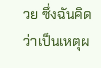วย ซึ่งฉันคิดว่าเป็นเหตุผ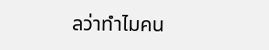ลว่าทำไมคน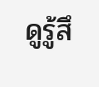ดูรู้สึ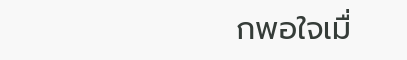กพอใจเมื่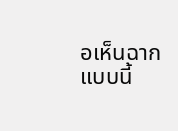อเห็นฉากแบบนี้